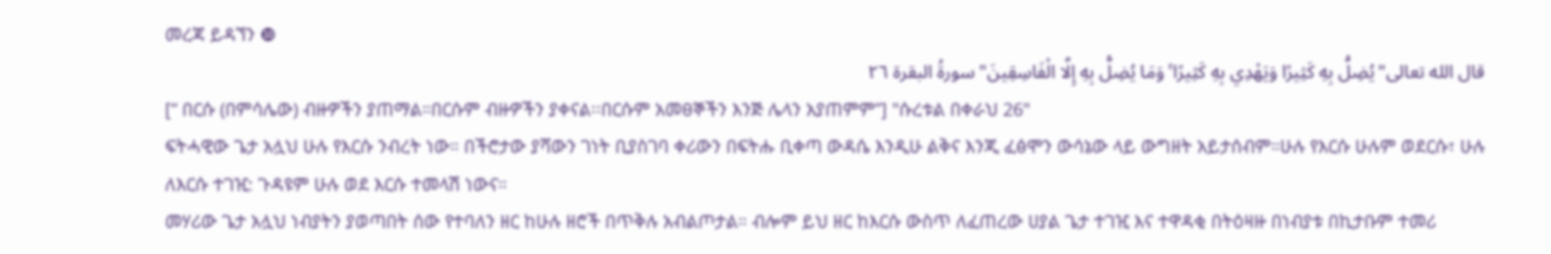መረጃ ይዳኘን ❿
قال الله تعالى"يُضِلُّ بِهِ كَثِيرًا وَيَهْدِي بِهِ كَثِيرًا ۚ وَمَا يُضِلُّ بِهِ إِلَّا الْفَاسِقِينَ" سورةُ البقرة ٢٦
[“ በርሱ (በምሳሌው) ብዙዎችን ያጠማል።በርሱም ብዙዎችን ያቀናል፡፡በርሱም አመፀኞችን እንጅ ሌላን አያጠምም”] "ሱረቱል በቀራህ 26"
ፍትሓዊው ጌታ አሏህ ሁሉ የእርሱ ንብረት ነው። በችሮታው ያሻውን ገነት ቢያስገባ ቀሪውን በፍትሑ ቢቀጣ ውዳሴ እንዲሁ ልቅና እንጂ ፈፅሞን ውሳኔው ላይ ውግዘት አይታሰብም።ሁሉ የእርሱ ሁሉም ወደርሱ፣ ሁሉ ለእርሱ ተገዢ: ጉዳዩም ሁሉ ወደ እርሱ ተመላሽ ነውና።
መሃሪው ጌታ አሏህ ነብያትን ያወጣበት ሰው የተባለን ዘር ከሁሉ ዘሮች በጥቅሉ አብልጦታል። ብሎም ይህ ዘር ከእርሱ ውስጥ ለፈጠረው ሀያል ጌታ ተገዢ እና ተዋዳቂ በትዕዛዙ በነብያቱ በኪታቡም ተመሪ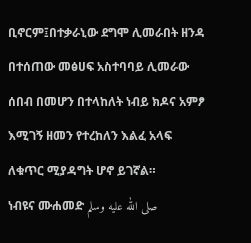ቢኖርም፤በተቃራኒው ደግሞ ሊመራበት ዘንዳ በተሰጠው መፅሀፍ አስተባባይ ሊመራው ሰበብ በመሆን በተላከለት ነብይ ክዶና አምፆ እሚገኝ ዘመን የተረከለን እልፈ አላፍ ለቁጥር ሚያዳግት ሆኖ ይገኛል።
ነብዩና ሙሐመድ صلى الله عليه وسلم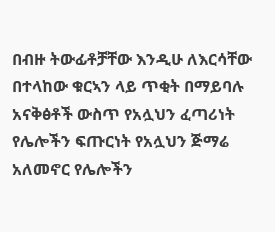በብዙ ትውፊቶቻቸው እንዲሁ ለእርሳቸው በተላከው ቁርኣን ላይ ጥቂት በማይባሉ አናቅፅቶች ውስጥ የአሏህን ፈጣሪነት የሌሎችን ፍጡርነት የአሏህን ጅማሬ አለመኖር የሌሎችን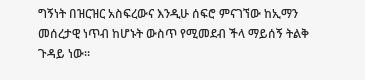ግኝነት በዝርዝር አስፍረውና እንዲሁ ሰፍሮ ምናገኘው ከኢማን መሰረታዊ ነጥብ ከሆኑት ውስጥ የሚመደብ ችላ ማይሰኝ ትልቅ ጉዳይ ነው።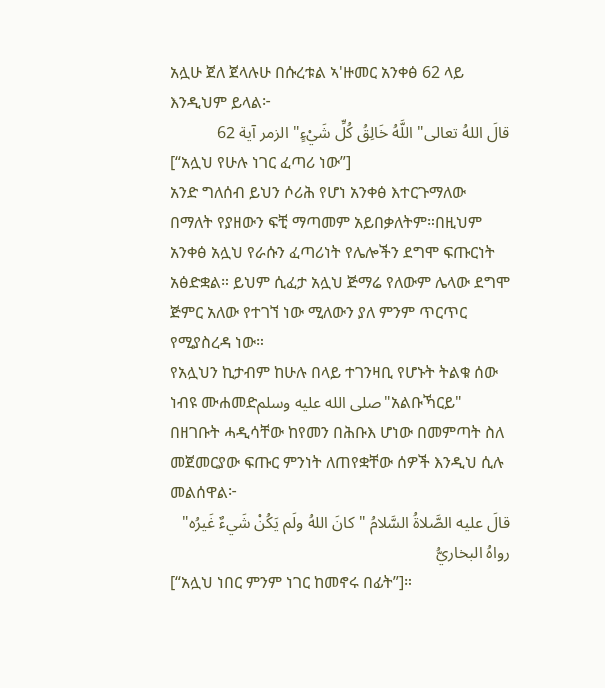አሏሁ ጀለ ጀላሉሁ በሱረቱል ኣ'ዙመር አንቀፅ 62 ላይ እንዲህም ይላል፦
قالَ اللهُ تعالى" اللَّهُ خَالِقُ كُلِّ شَيْءٍ" الزمر آية 62
[“አሏህ የሁሉ ነገር ፈጣሪ ነው”]
አንድ ግለሰብ ይህን ሶሪሕ የሆነ አንቀፅ እተርጉማለው በማለት የያዘውን ፍቺ ማጣመም አይበቃለትም።በዚህም አንቀፅ አሏህ የራሱን ፈጣሪነት የሌሎችን ደግሞ ፍጡርነት አፅድቋል። ይህም ሲፈታ አሏህ ጅማሬ የለውም ሌላው ደግሞ ጅምር አለው የተገኘ ነው ሚለውን ያለ ምንም ጥርጥር የሚያስረዳ ነው።
የአሏህን ኪታብም ከሁሉ በላይ ተገንዛቢ የሆኑት ትልቁ ሰው ነብዩ ሙሐመድصلى الله عليه وسلم"አልቡኻርይ" በዘገቡት ሓዲሳቸው ከየመን በሕቡእ ሆነው በመምጣት ስለ መጀመርያው ፍጡር ምንነት ለጠየቋቸው ሰዎች እንዲህ ሲሉ መልሰዋል፦
قالَ عليه الصَّلاةُ السَّلامُ "كانَ اللهُ ولَم يَكُنْ شَيءٌ غَيرُه" رواهُ البخاريُّ
[“አሏህ ነበር ምንም ነገር ከመኖሩ በፊት”]።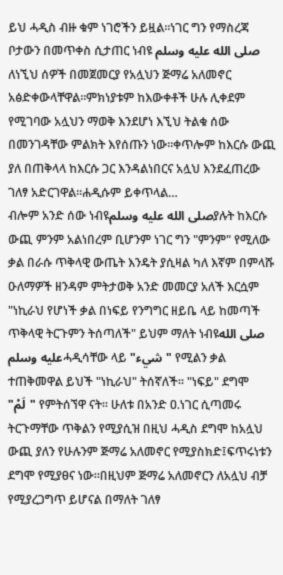ይህ ሓዲስ ብዙ ቁም ነገሮችን ይዟል።ነገር ግን የማስረጃ ቦታውን በመጥቀስ ሲታጠር ነብዩ صلى الله عليه وسلم ለነኚህ ሰዎች በመጀመርያ የአሏህን ጅማሬ አለመኖር አፅድቀውላቸዋል።ምክነያቱም ከእውቀቶች ሁሉ ሊቀደም የሚገባው አሏህን ማወቅ እንደሆነ እኚህ ትልቁ ሰው በመንገዳቸው ምልክት እየሰጡን ነው።ቀጥሎም ከእርሱ ውጪ ያለ በጠቅላላ ከእርሱ ጋር እንዳልነበርና አሏህ እንደፈጠረው ገለፃ አድርገዋል።ሐዲሱም ይቀጥላል…
ብሎም አንድ ሰው ነብዩصلى الله عليه وسلمያሉት ከእርሱ ውጪ ምንም አልነበረም ቢሆንም ነገር ግን "ምንም" የሚለው ቃል በራሱ ጥቅላዊ ውጤት እንዴት ያሲዛል ካለ እኛም በምላሹ ዑለማዎች ዘንዳም ምትታወቅ አንድ መመርያ አለች እርሷም "ነኪራህ የሆነች ቃል በነፍይ የንግግር ዘይቤ ላይ ከመጣች ጥቅላዊ ትርጉምን ትሰጣለች" ይህም ማለት ነብዩصلى الله عليه وسلمሓዲሳቸው ላይ "شيء" የሚልን ቃል ተጠቅመዋል ይህች "ነኪራህ" ትሰኛለች። "ነፍይ" ደግሞ "لَمْ" የምትሰኘዋ ናት። ሁለቱ በአንድ ዐ.ነገር ሲጣመሩ ትርጉማቸው ጥቅልን የሚያሲዝ በዚህ ሓዲስ ደግሞ ከአሏህ ውጪ ያለን የሁሉንም ጅማሬ አለመኖር የሚያስክድ፤ፍጥሩነቱን ደግሞ የሚያፀና ነው።በዚህም ጅማሬ አለመኖርን ለአሏህ ብቻ የሚያረጋግጥ ይሆናል በማለት ገለፃ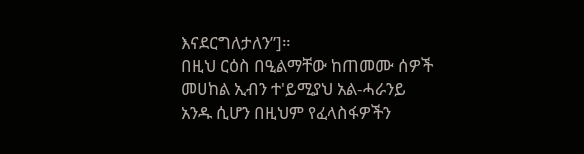እናደርግለታለን”]።
በዚህ ርዕስ በዒልማቸው ከጠመሙ ሰዎች መሀከል ኢብን ተ'ይሚያህ አል-ሓራንይ አንዱ ሲሆን በዚህም የፈላስፋዎችን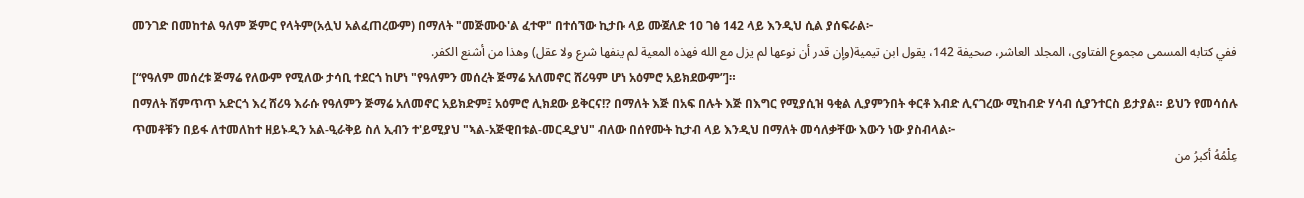መንገድ በመከተል ዓለም ጅምር የላትም(አሏህ አልፈጠረውም) በማለት "መጅሙዑ'ል ፈተዋ" በተሰኘው ኪታቡ ላይ ሙጀለድ 10 ገፅ 142 ላይ እንዲህ ሲል ያሰፍራል፦
ففي كتابه المسمى مجموع الفتاوى، المجلد العاشر، صحيفة 142، يقول ابن تيمية(وإن قدر أن نوعها لم يزل مع الله فهذه المعية لم ينفها شرع ولا عقل) وهذا من أشنع الكفر.
[“የዓለም መሰረቱ ጅማሬ የለውም የሚለው ታሳቢ ተደርጎ ከሆነ "የዓለምን መሰረት ጅማሬ አለመኖር ሸሪዓም ሆነ አዕምሮ አይክደውም”]።
በማለት ሽምጥጥ አድርጎ እረ ሸሪዓ እራሱ የዓለምን ጅማሬ አለመኖር አይክድም፤ አዕምሮ ሊክደው ይቅርና!? በማለት እጅ በአፍ በሉት እጅ በእግር የሚያሲዝ ዓቂል ሊያምንበት ቀርቶ እብድ ሊናገረው ሚከብድ ሃሳብ ሲያንተርስ ይታያል። ይህን የመሳሰሉ ጥመቶቹን በይፋ ለተመለከተ ዘይኑዲን አል-ዒራቅይ ስለ ኢብን ተ'ይሚያህ "ኣል-አጅዊበቱል-መርዲያህ" ብለው በሰየሙት ኪታብ ላይ እንዲህ በማለት መሳለቃቸው እውን ነው ያስብላል፦
عِلْمُهُ أكبرُ من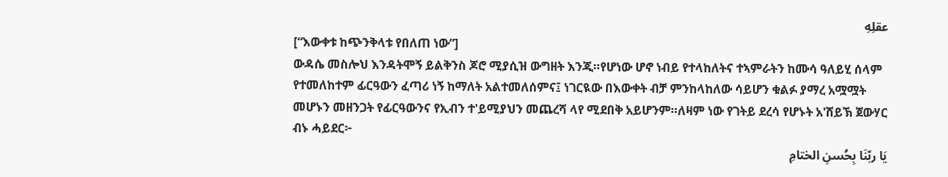عقلِهِ
[“እውቀቱ ከጭንቅላቱ የበለጠ ነው”]
ውዳሴ መስሎህ እንዳትሞኝ ይልቅንስ ጆሮ ሚያሲዝ ውግዘት እንጂ።የሆነው ሆኖ ነብይ የተላከለትና ተኣምራትን ከሙሳ ዓለይሂ ሰላም የተመለከተም ፊርዓውን ፈጣሪ ነኝ ከማለት አልተመለሰምና፤ ነገርዪው በእውቀት ብቻ ምንከላከለው ሳይሆን ቁልፉ ያማረ አሟሟት መሆኑን መዘንጋት የፊርዓውንና የኢብን ተ'ይሚያህን መጨረሻ ላየ ሚደበቅ አይሆንም።ለዛም ነው የገትይ ደረሳ የሆኑት አ'ሸይኽ ጀውሃር ብኑ ሓይደር፦
يَا ربّنَا بِحُسنِ الختامِ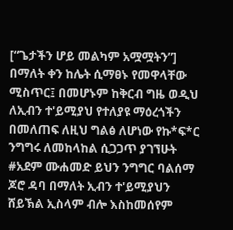[“ጌታችን ሆይ መልካም አሟሟትን”] በማለት ቀን ከሌት ሲማፀኑ የመዋላቸው ሚስጥር፤ በመሆኑም ከቅርብ ግዜ ወዲህ ለኢብን ተ'ይሚያህ የተለያዩ ማዕረጎችን በመለጠፍ ለዚህ ግልፅ ለሆነው የኩ*ፍ*ር ንግግሩ ለመከላከል ሲጋጋጥ ያገኘሁት #አደም ሙሐመድ ይህን ንግግር ባልሰማ ጆሮ ዳባ በማለት ኢብን ተ'ይሚያህን ሸይኽል ኢስላም ብሎ እስከመሰየም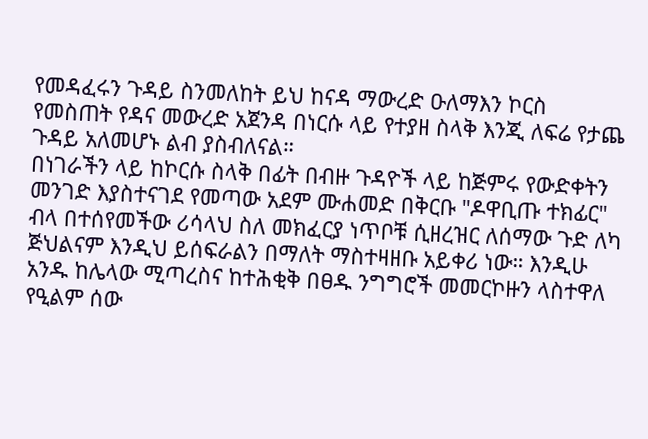የመዳፈሩን ጉዳይ ስንመለከት ይህ ከናዳ ማውረድ ዑለማእን ኮርስ የመስጠት የዳና መውረድ አጀንዳ በነርሱ ላይ የተያዘ ስላቅ እንጂ ለፍሬ የታጨ ጉዳይ አለመሆኑ ልብ ያስብለናል።
በነገራችን ላይ ከኮርሱ ስላቅ በፊት በብዙ ጉዳዮች ላይ ከጅምሩ የውድቀትን መንገድ እያስተናገደ የመጣው አደም ሙሐመድ በቅርቡ "ዶዋቢጡ ተክፊር" ብላ በተሰየመችው ሪሳላህ ስለ መክፈርያ ነጥቦቹ ሲዘረዝር ለሰማው ጉድ ለካ ጅህልናም እንዲህ ይሰፍራልን በማለት ማስተዛዘቡ አይቀሪ ነው። እንዲሁ አንዱ ከሌላው ሚጣረስና ከተሕቂቅ በፀዱ ንግግሮች መመርኮዙን ላስተዋለ የዒልም ሰው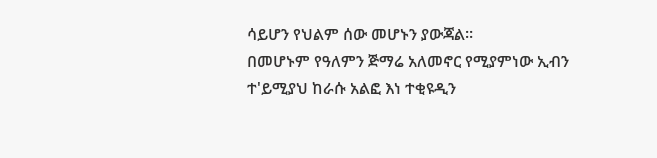ሳይሆን የህልም ሰው መሆኑን ያውጃል።
በመሆኑም የዓለምን ጅማሬ አለመኖር የሚያምነው ኢብን ተ'ይሚያህ ከራሱ አልፎ እነ ተቂዩዲን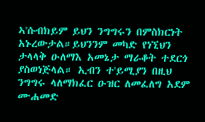ኣ'ሱብክይም ይህን ንግግሩን በምስክርነት አኑረውታል።ይህንንም መካድ የነኚህን ታላላቅ ዑለማእ አመኔታ ማራቆት ተደርጎ ያስወነጅላል። ኢብን ተ'ይሚያን በዚህ ንግግሩ ላለማክፈር ዑዝር ለመፈለግ አደም ሙሐመድ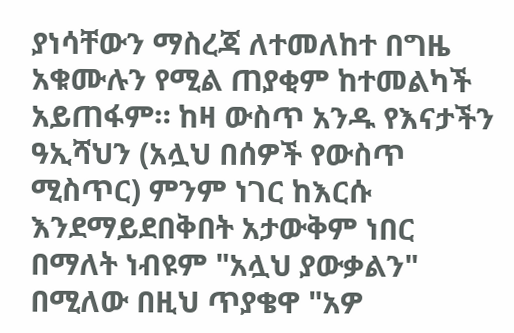ያነሳቸውን ማስረጃ ለተመለከተ በግዜ አቁሙሉን የሚል ጠያቂም ከተመልካች አይጠፋም። ከዛ ውስጥ አንዱ የእናታችን ዓኢሻህን (አሏህ በሰዎች የውስጥ ሚስጥር) ምንም ነገር ከእርሱ እንደማይደበቅበት አታውቅም ነበር በማለት ነብዩም "አሏህ ያውቃልን" በሚለው በዚህ ጥያቄዋ "አዎ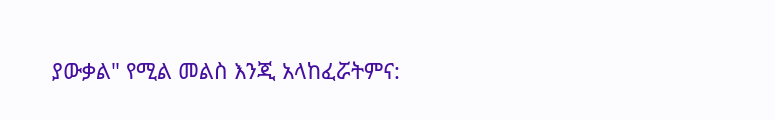ያውቃል" የሚል መልስ እንጂ አላከፈሯትምና: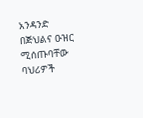አንዳንድ በጅህልና ዑዝር ሚሰጡባቸው ባህሪዎች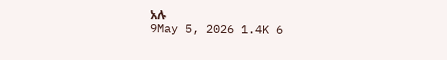አሉ
9May 5, 2026 1.4K 6